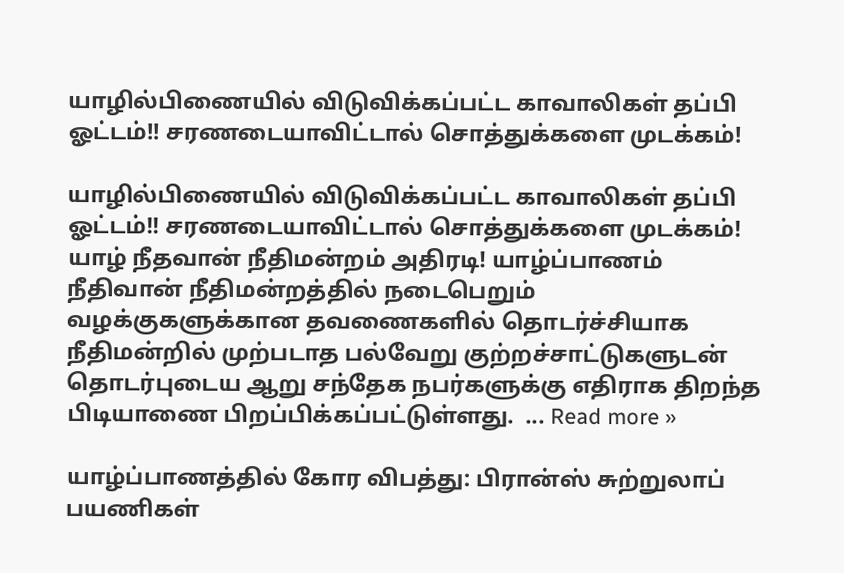யாழில்பிணையில் விடுவிக்கப்பட்ட காவாலிகள் தப்பி ஓட்டம்!! சரணடையாவிட்டால் சொத்துக்களை முடக்கம்!

யாழில்பிணையில் விடுவிக்கப்பட்ட காவாலிகள் தப்பி ஓட்டம்!! சரணடையாவிட்டால் சொத்துக்களை முடக்கம்! யாழ் நீதவான் நீதிமன்றம் அதிரடி! யாழ்ப்பாணம் நீதிவான் நீதிமன்றத்தில் நடைபெறும் வழக்குகளுக்கான தவணைகளில் தொடர்ச்சியாக நீதிமன்றில் முற்படாத பல்வேறு குற்றச்சாட்டுகளுடன் தொடர்புடைய ஆறு சந்தேக நபர்களுக்கு எதிராக திறந்த பிடியாணை பிறப்பிக்கப்பட்டுள்ளது.  ... Read more »

யாழ்ப்பாணத்தில் கோர விபத்து: பிரான்ஸ் சுற்றுலாப் பயணிகள்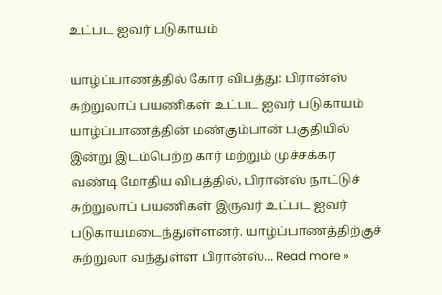உட்பட ஐவர் படுகாயம்

யாழ்ப்பாணத்தில் கோர விபத்து: பிரான்ஸ் சுற்றுலாப் பயணிகள் உட்பட ஐவர் படுகாயம் யாழ்ப்பாணத்தின் மண்கும்பான் பகுதியில் இன்று இடம்பெற்ற கார் மற்றும் முச்சக்கர வண்டி மோதிய விபத்தில், பிரான்ஸ் நாட்டுச் சுற்றுலாப் பயணிகள் இருவர் உட்பட ஐவர் படுகாயமடைந்துள்ளனர். யாழ்ப்பாணத்திற்குச் சுற்றுலா வந்துள்ள பிரான்ஸ்... Read more »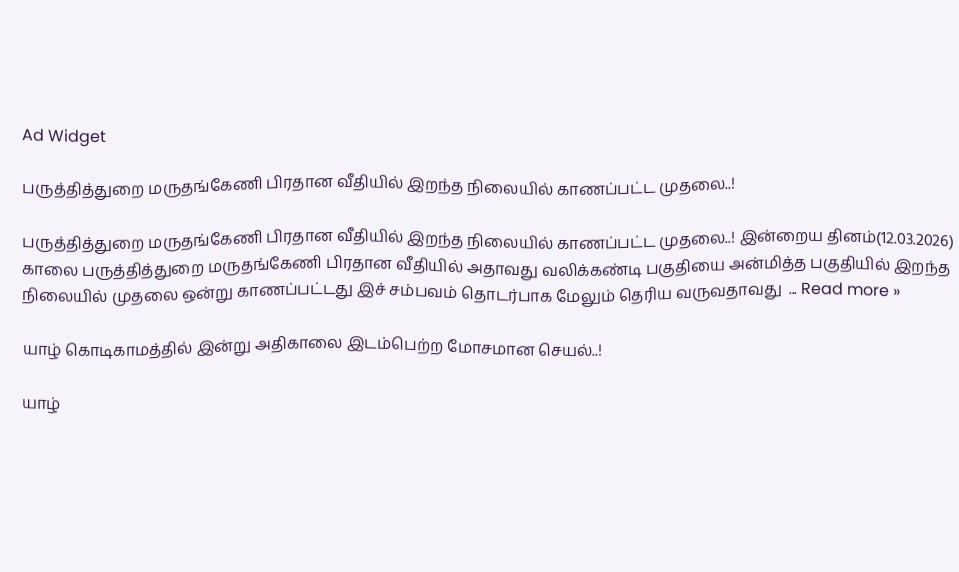Ad Widget

பருத்தித்துறை மருதங்கேணி பிரதான வீதியில் இறந்த நிலையில் காணப்பட்ட முதலை..!

பருத்தித்துறை மருதங்கேணி பிரதான வீதியில் இறந்த நிலையில் காணப்பட்ட முதலை..! இன்றைய தினம்(12.03.2026) காலை பருத்தித்துறை மருதங்கேணி பிரதான வீதியில் அதாவது வலிக்கண்டி பகுதியை அன்மித்த பகுதியில் இறந்த நிலையில் முதலை ஒன்று காணப்பட்டது இச் சம்பவம் தொடர்பாக மேலும் தெரிய வருவதாவது  ... Read more »

யாழ் கொடிகாமத்தில் இன்று அதிகாலை இடம்பெற்ற மோசமான செயல்..!

யாழ்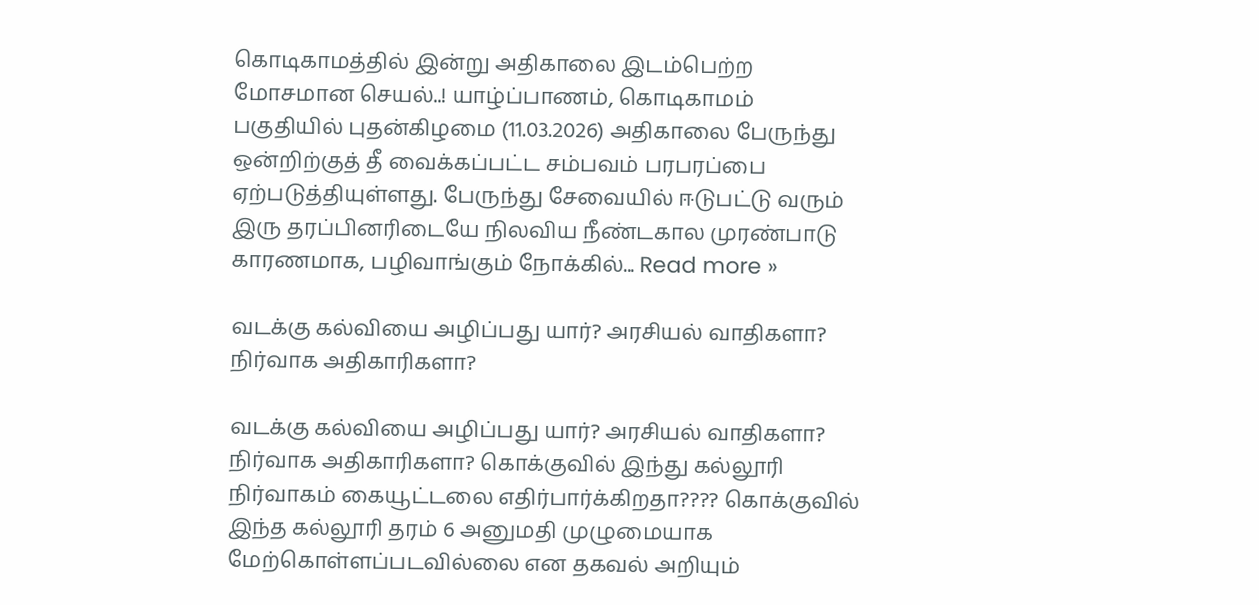கொடிகாமத்தில் இன்று அதிகாலை இடம்பெற்ற மோசமான செயல்..! யாழ்ப்பாணம், கொடிகாமம் பகுதியில் புதன்கிழமை (11.03.2026) அதிகாலை பேருந்து ஒன்றிற்குத் தீ வைக்கப்பட்ட சம்பவம் பரபரப்பை ஏற்படுத்தியுள்ளது. பேருந்து சேவையில் ஈடுபட்டு வரும் இரு தரப்பினரிடையே நிலவிய நீண்டகால முரண்பாடு காரணமாக, பழிவாங்கும் நோக்கில்... Read more »

வடக்கு கல்வியை அழிப்பது யார்? அரசியல் வாதிகளா? நிர்வாக அதிகாரிகளா?

வடக்கு கல்வியை அழிப்பது யார்? அரசியல் வாதிகளா? நிர்வாக அதிகாரிகளா? கொக்குவில் இந்து கல்லூரி நிர்வாகம் கையூட்டலை எதிர்பார்க்கிறதா???? கொக்குவில் இந்த கல்லூரி தரம் 6 அனுமதி முழுமையாக மேற்கொள்ளப்படவில்லை என தகவல் அறியும்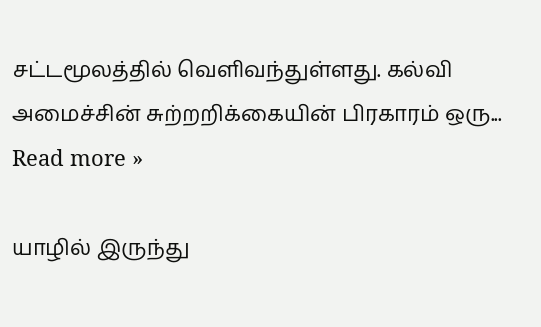சட்டமூலத்தில் வெளிவந்துள்ளது. கல்வி அமைச்சின் சுற்றறிக்கையின் பிரகாரம் ஒரு... Read more »

யாழில் இருந்து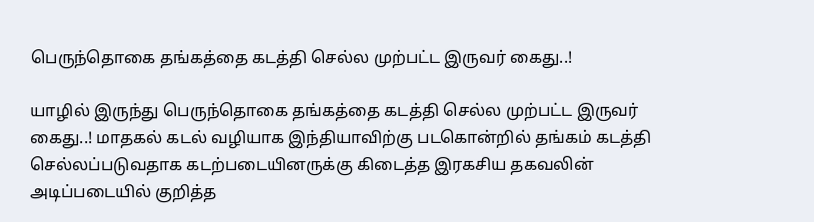பெருந்தொகை தங்கத்தை கடத்தி செல்ல முற்பட்ட இருவர் கைது..!

யாழில் இருந்து பெருந்தொகை தங்கத்தை கடத்தி செல்ல முற்பட்ட இருவர் கைது..! மாதகல் கடல் வழியாக இந்தியாவிற்கு படகொன்றில் தங்கம் கடத்தி செல்லப்படுவதாக கடற்படையினருக்கு கிடைத்த இரகசிய தகவலின் அடிப்படையில் குறித்த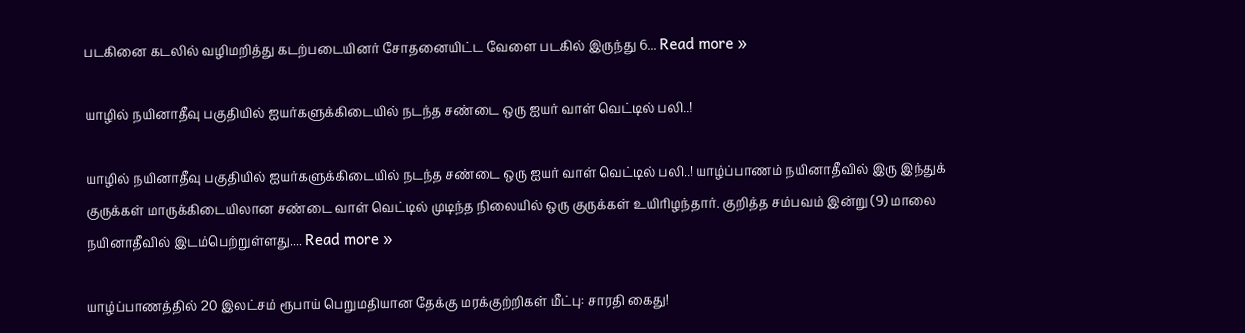படகினை கடலில் வழிமறித்து கடற்படையினர் சோதனையிட்ட வேளை படகில் இருந்து 6... Read more »

யாழில் நயினாதீவு பகுதியில் ஐயர்களுக்கிடையில் நடந்த சண்டை ஒரு ஐயர் வாள் வெட்டில் பலி..!

யாழில் நயினாதீவு பகுதியில் ஐயர்களுக்கிடையில் நடந்த சண்டை ஒரு ஐயர் வாள் வெட்டில் பலி..! யாழ்ப்பாணம் நயினாதீவில் இரு இந்துக் குருக்கள் மாருக்கிடையிலான சண்டை வாள் வெட்டில் முடிந்த நிலையில் ஒரு குருக்கள் உயிரிழந்தார். குறித்த சம்பவம் இன்று (9) மாலை நயினாதீவில் இடம்பெற்றுள்ளது.... Read more »

யாழ்ப்பாணத்தில் 20 இலட்சம் ரூபாய் பெறுமதியான தேக்கு மரக்குற்றிகள் மீட்பு: சாரதி கைது!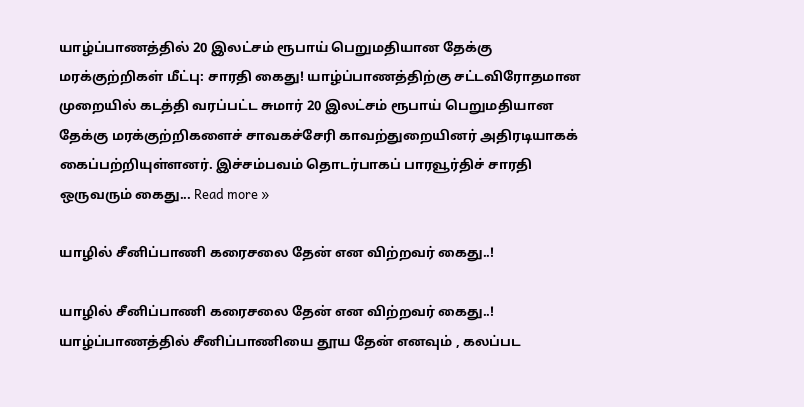யாழ்ப்பாணத்தில் 20 இலட்சம் ரூபாய் பெறுமதியான தேக்கு மரக்குற்றிகள் மீட்பு: சாரதி கைது! யாழ்ப்பாணத்திற்கு சட்டவிரோதமான முறையில் கடத்தி வரப்பட்ட சுமார் 20 இலட்சம் ரூபாய் பெறுமதியான தேக்கு மரக்குற்றிகளைச் சாவகச்சேரி காவற்துறையினர் அதிரடியாகக் கைப்பற்றியுள்ளனர். இச்சம்பவம் தொடர்பாகப் பாரவூர்திச் சாரதி ஒருவரும் கைது... Read more »

யாழில் சீனிப்பாணி கரைசலை தேன் என விற்றவர் கைது..!

யாழில் சீனிப்பாணி கரைசலை தேன் என விற்றவர் கைது..! யாழ்ப்பாணத்தில் சீனிப்பாணியை தூய தேன் எனவும் , கலப்பட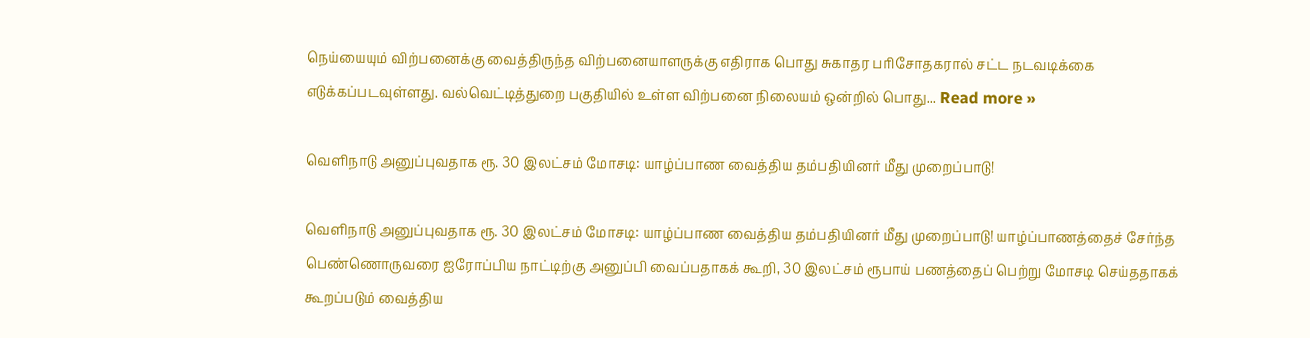நெய்யையும் விற்பனைக்கு வைத்திருந்த விற்பனையாளருக்கு எதிராக பொது சுகாதர பரிசோதகரால் சட்ட நடவடிக்கை எடுக்கப்படவுள்ளது. வல்வெட்டித்துறை பகுதியில் உள்ள விற்பனை நிலையம் ஒன்றில் பொது... Read more »

வெளிநாடு அனுப்புவதாக ரூ. 30 இலட்சம் மோசடி: யாழ்ப்பாண வைத்திய தம்பதியினர் மீது முறைப்பாடு!

வெளிநாடு அனுப்புவதாக ரூ. 30 இலட்சம் மோசடி: யாழ்ப்பாண வைத்திய தம்பதியினர் மீது முறைப்பாடு! யாழ்ப்பாணத்தைச் சேர்ந்த பெண்ணொருவரை ஐரோப்பிய நாட்டிற்கு அனுப்பி வைப்பதாகக் கூறி, 30 இலட்சம் ரூபாய் பணத்தைப் பெற்று மோசடி செய்ததாகக் கூறப்படும் வைத்திய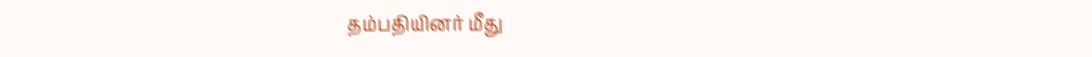தம்பதியினர் மீது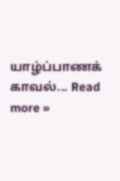யாழ்ப்பாணக் காவல்... Read more »